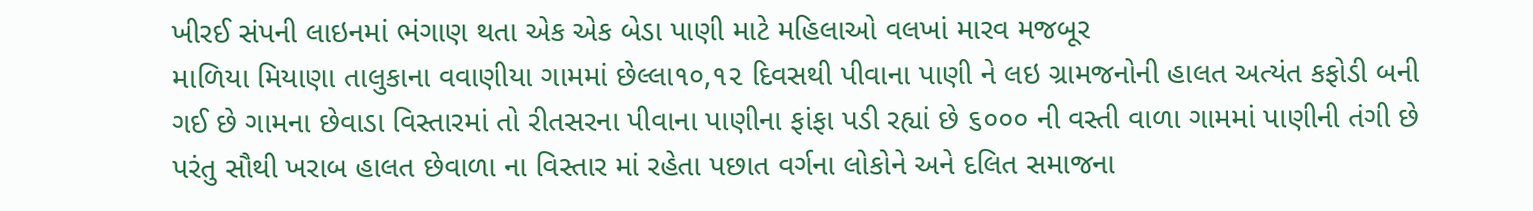ખીરઈ સંપની લાઇનમાં ભંગાણ થતા એક એક બેડા પાણી માટે મહિલાઓ વલખાં મારવ મજબૂર
માળિયા મિયાણા તાલુકાના વવાણીયા ગામમાં છેલ્લા૧૦,૧૨ દિવસથી પીવાના પાણી ને લઇ ગ્રામજનોની હાલત અત્યંત કફોડી બની ગઈ છે ગામના છેવાડા વિસ્તારમાં તો રીતસરના પીવાના પાણીના ફાંફા પડી રહ્યાં છે ૬૦૦૦ ની વસ્તી વાળા ગામમાં પાણીની તંગી છે પરંતુ સૌથી ખરાબ હાલત છેવાળા ના વિસ્તાર માં રહેતા પછાત વર્ગના લોકોને અને દલિત સમાજના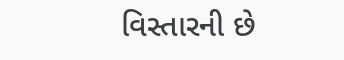વિસ્તારની છે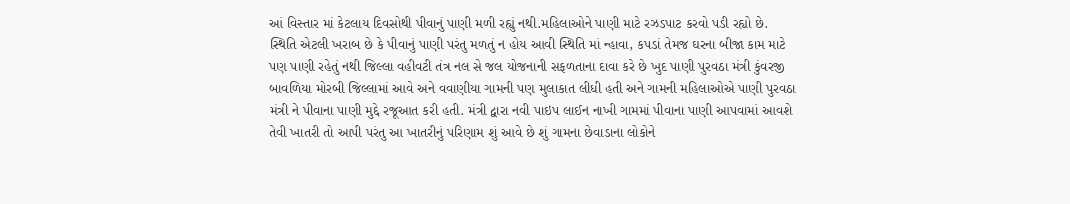આં વિસ્તાર માં કેટલાય દિવસોથી પીવાનું પાણી મળી રહ્યું નથી.મહિલાઓને પાણી માટે રઝડપાટ કરવો પડી રહ્યો છે. સ્થિતિ એટલી ખરાબ છે કે પીવાનું પાણી પરંતુ મળતું ન હોય આવી સ્થિતિ માં ન્હાવા, કપડાં તેમજ ઘરના બીજા કામ માટે પણ પાણી રહેતું નથી જિલ્લા વહીવટી તંત્ર નલ સે જલ યોજનાની સફળતાના દાવા કરે છે ખુદ પાણી પુરવઠા મંત્રી કુંવરજી બાવળિયા મોરબી જિલ્લામાં આવે અને વવાણીયા ગામની પણ મુલાકાત લીધી હતી અને ગામની મહિલાઓએ પાણી પુરવઠા મંત્રી ને પીવાના પાણી મુદ્દે રજૂઆત કરી હતી. મંત્રી દ્વારા નવી પાઇપ લાઈન નાખી ગામમાં પીવાના પાણી આપવામાં આવશે તેવી ખાતરી તો આપી પરંતુ આ ખાતરીનું પરિણામ શું આવે છે શું ગામના છેવાડાના લોકોને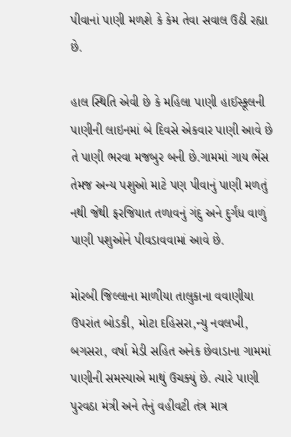પીવાનાં પાણી મળશે કે કેમ તેવા સવાલ ઉઠી રહ્યા છે.

હાલ સ્થિતિ એવી છે કે મહિલા પાણી હાઈસ્કૂલની પાણીની લાઇનમાં બે દિવસે એકવાર પાણી આવે છે તે પાણી ભરવા મજબુર બની છે.ગામમાં ગાય ભેંસ તેમજ અન્ય પશુઓ માટે પણ પીવાનું પાણી મળતું નથી જેથી ફરજિયાત તળાવનું ગંદુ અને દુર્ગંધ વાળું પાણી પશુઓને પીવડાવવામાં આવે છે.

મોરબી જિલ્લાના માળીયા તાલુકાના વવાણીયા ઉપરાંત બોડકી, મોટા દહિસરા,ન્યુ નવલખી, બગસરા, વર્ષા મેડી સહિત અનેક છેવાડાના ગામમાં પાણીની સમસ્યાએ માથું ઉચક્યું છે. ત્યારે પાણી પુરવઠા મંત્રી અને તેનું વહીવટી તંત્ર માત્ર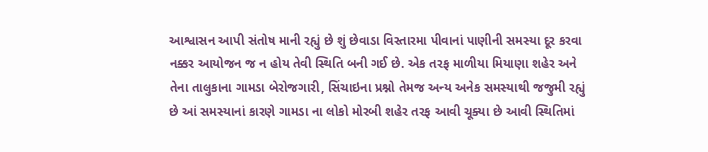આશ્વાસન આપી સંતોષ માની રહ્યું છે શું છેવાડા વિસ્તારમા પીવાનાં પાણીની સમસ્યા દૂર કરવા નક્કર આયોજન જ ન હોય તેવી સ્થિતિ બની ગઈ છે. એક તરફ માળીયા મિયાણા શહેર અને તેના તાલુકાના ગામડા બેરોજગારી, સિંચાઇના પ્રશ્નો તેમજ અન્ય અનેક સમસ્યાથી જજુમી રહ્યું છે આં સમસ્યાનાં કારણે ગામડા ના લોકો મોરબી શહેર તરફ આવી ચૂક્યા છે આવી સ્થિતિમાં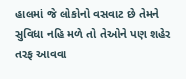હાલમાં જે લોકોનો વસવાટ છે તેમને સુવિધા નહિ મળે તો તેઓને પણ શહેર તરફ આવવા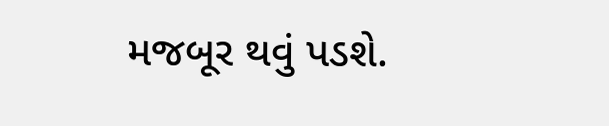મજબૂર થવું પડશે.